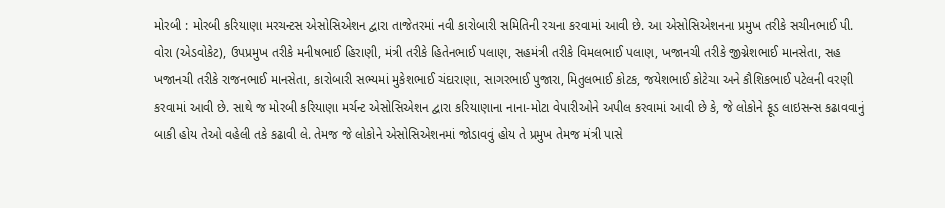મોરબી : મોરબી કરિયાણા મરચન્ટસ એસોસિએશન દ્વારા તાજેતરમાં નવી કારોબારી સમિતિની રચના કરવામાં આવી છે. આ એસોસિએશનના પ્રમુખ તરીકે સચીનભાઈ પી. વોરા (એડવોકેટ), ઉપપ્રમુખ તરીકે મનીષભાઈ હિરાણી, મંત્રી તરીકે હિતેનભાઈ પલાણ, સહમંત્રી તરીકે વિમલભાઈ પલાણ, ખજાનચી તરીકે જીગ્નેશભાઈ માનસેતા, સહ ખજાનચી તરીકે રાજનભાઈ માનસેતા, કારોબારી સભ્યમાં મુકેશભાઈ ચંદારાણા, સાગરભાઈ પુજારા, મિતુલભાઈ કોટક, જયેશભાઈ કોટેચા અને કૌશિકભાઈ પટેલની વરણી કરવામાં આવી છે. સાથે જ મોરબી કરિયાણા મર્ચન્ટ એસોસિએશન દ્વારા કરિયાણાના નાના-મોટા વેપારીઓને અપીલ કરવામાં આવી છે કે, જે લોકોને ફૂડ લાઇસન્સ કઢાવવાનું બાકી હોય તેઓ વહેલી તકે કઢાવી લે. તેમજ જે લોકોને એસોસિએશનમાં જોડાવવું હોય તે પ્રમુખ તેમજ મંત્રી પાસે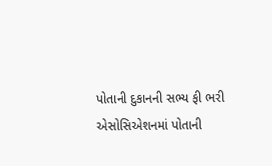પોતાની દુકાનની સભ્ય ફી ભરી એસોસિએશનમાં પોતાની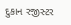દુકાન રજીસ્ટર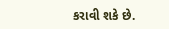કરાવી શકે છે.